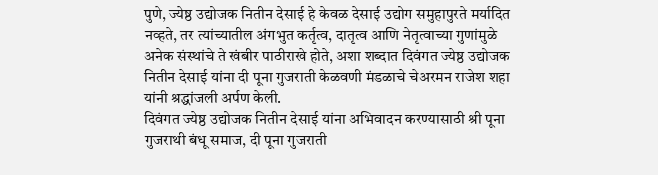पुणे, ज्येष्ठ उद्योजक नितीन देसाई हे केवळ देसाई उद्योग समुहापुरते मर्यादित नव्हते, तर त्यांच्यातील अंगभुत कर्तृत्व, दातृत्व आणि नेतृत्वाच्या गुणांमुळे अनेक संस्थांचे ते खंबीर पाठीराखे होते, अशा शब्दात दिवंगत ज्येष्ठ उद्योजक नितीन देसाई यांना दी पूना गुजराती केळवणी मंडळाचे चेअरमन राजेश शहा यांनी श्रद्धांजली अर्पण केली.
दिवंगत ज्येष्ठ उद्योजक नितीन देसाई यांना अभिवादन करण्यासाठी श्री पूना गुजराथी बंधू समाज, दी पूना गुजराती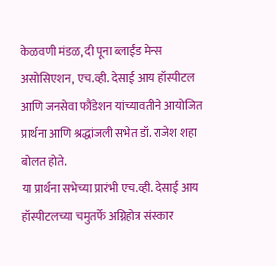केळवणी मंडळ, दी पूना ब्लाईंड मेन्स असोसिएशन, एच.व्ही. देसाई आय हॉस्पीटल आणि जनसेवा फौंडेशन यांच्यावतीने आयोजित प्रार्थना आणि श्रद्धांजली सभेत डॉ. राजेश शहा बोलत होते.
या प्रार्थना सभेच्या प्रारंभी एच.व्ही. देसाई आय हॉस्पीटलच्या चमुतर्फे अग्निहोत्र संस्कार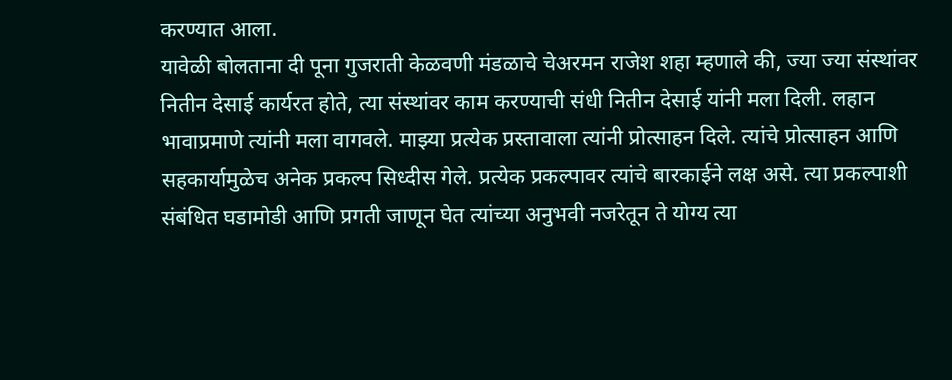करण्यात आला.
यावेळी बोलताना दी पूना गुजराती केळवणी मंडळाचे चेअरमन राजेश शहा म्हणाले की, ज्या ज्या संस्थांवर नितीन देसाई कार्यरत होते, त्या संस्थांवर काम करण्याची संधी नितीन देसाई यांनी मला दिली. लहान भावाप्रमाणे त्यांनी मला वागवले. माझ्या प्रत्येक प्रस्तावाला त्यांनी प्रोत्साहन दिले. त्यांचे प्रोत्साहन आणि सहकार्यामुळेच अनेक प्रकल्प सिध्दीस गेले. प्रत्येक प्रकल्पावर त्यांचे बारकाईने लक्ष असे. त्या प्रकल्पाशी संबंधित घडामोडी आणि प्रगती जाणून घेत त्यांच्या अनुभवी नजरेतून ते योग्य त्या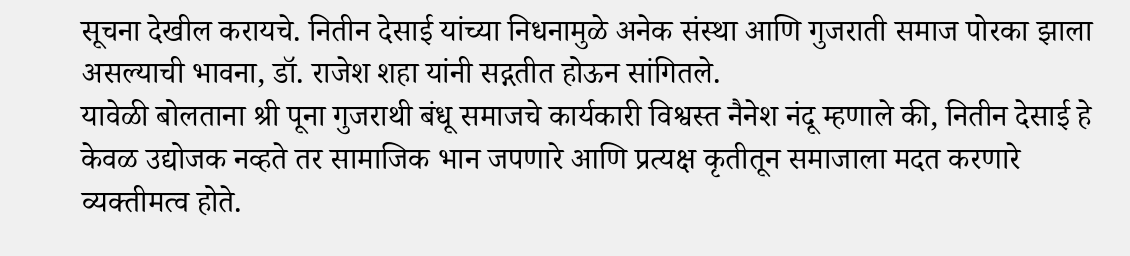सूचना देखील करायचे. नितीन देसाई यांच्या निधनामुळे अनेक संस्था आणि गुजराती समाज पोरका झाला असल्याची भावना, डॉ. राजेश शहा यांनी सद्गतीत होऊन सांगितले.
यावेळी बोलताना श्री पूना गुजराथी बंधू समाजचे कार्यकारी विश्वस्त नैनेश नंदू म्हणाले की, नितीन देसाई हे केवळ उद्योजक नव्हते तर सामाजिक भान जपणारे आणि प्रत्यक्ष कृतीतून समाजाला मदत करणारे व्यक्तीमत्व होते.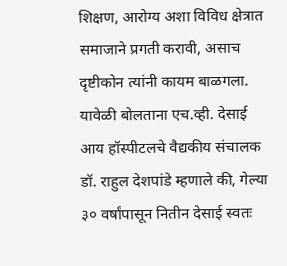शिक्षण, आरोग्य अशा विविध क्षेत्रात समाजाने प्रगती करावी, असाच दृष्टीकोन त्यांनी कायम बाळगला.
यावेळी बोलताना एच.व्ही. देसाई आय हॉस्पीटलचे वैद्यकीय संचालक डॉ. राहुल देशपांडे म्हणाले की, गेल्या ३० वर्षांपासून नितीन देसाई स्वतः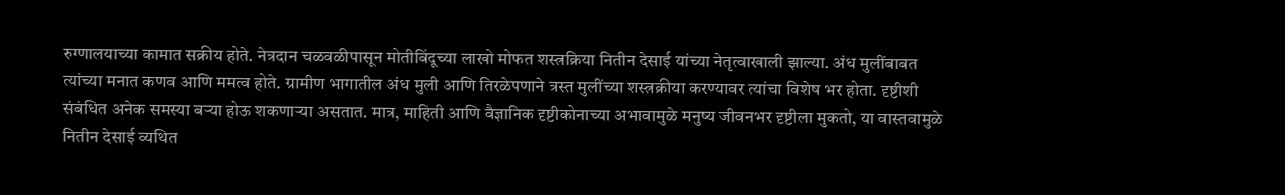रुग्णालयाच्या कामात सक्रीय होते. नेत्रदान चळवळीपासून मोतीबिंदूच्या लाखो मोफत शस्त्रक्रिया नितीन देसाई यांच्या नेतृत्वाखाली झाल्या. अंध मुलींबाबत त्यांच्या मनात कणव आणि ममत्व होते. ग्रामीण भागातील अंध मुली आणि तिरळेपणाने त्रस्त मुलींच्या शस्त्रक्रीया करण्यावर त्यांचा विशेष भर होता. दृष्टीशी संबंधित अनेक समस्या बऱ्या होऊ शकणाऱ्या असतात. मात्र, माहिती आणि वैज्ञानिक दृष्टीकोनाच्या अभावामुळे मनुष्य जीवनभर दृष्टीला मुकतो, या वास्तवामुळे नितीन देसाई व्यथित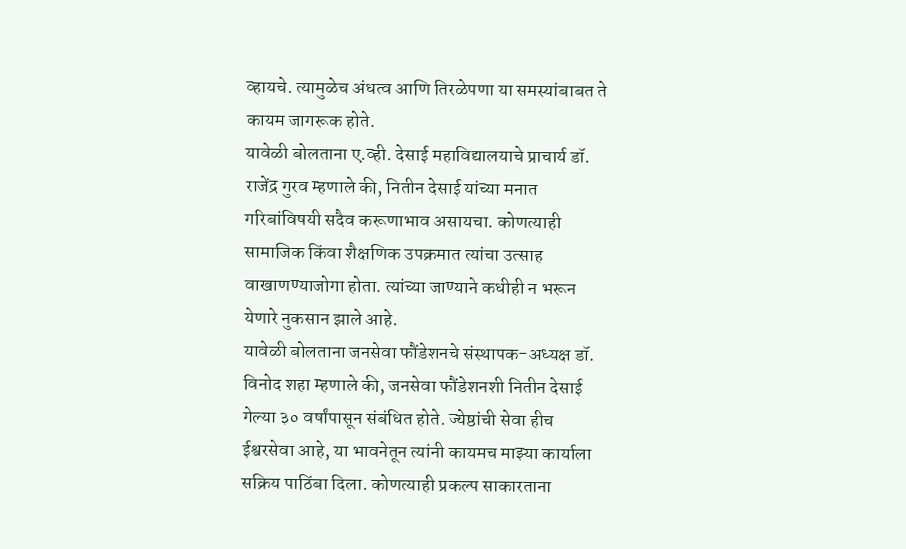व्हायचे. त्यामुळेच अंधत्व आणि तिरळेपणा या समस्यांबाबत ते कायम जागरूक होते.
यावेळी बोलताना ए.व्ही. देसाई महाविद्यालयाचे प्राचार्य डॉ. राजेंद्र गुरव म्हणाले की, नितीन देसाई यांच्या मनात गरिबांविषयी सदैव करूणाभाव असायचा. कोणत्याही सामाजिक किंवा शैक्षणिक उपक्रमात त्यांचा उत्साह वाखाणण्याजोगा होता. त्यांच्या जाण्याने कधीही न भरून येणारे नुकसान झाले आहे.
यावेळी बोलताना जनसेवा फौंडेशनचे संस्थापक-अध्यक्ष डॉ. विनोद शहा म्हणाले की, जनसेवा फौंडेशनशी नितीन देसाई गेल्या ३० वर्षांपासून संबंधित होते. ज्येष्ठांची सेवा हीच ईश्वरसेवा आहे, या भावनेतून त्यांनी कायमच माझ्या कार्याला सक्रिय पाठिंबा दिला. कोणत्याही प्रकल्प साकारताना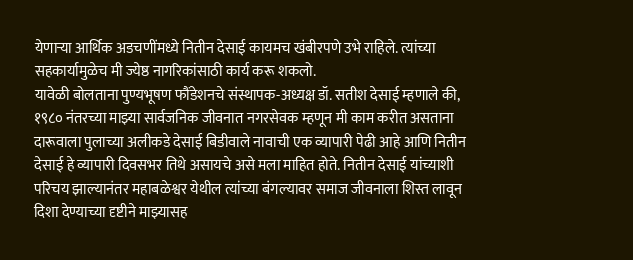येणाऱ्या आर्थिक अडचणींमध्ये नितीन देसाई कायमच खंबीरपणे उभे राहिले. त्यांच्या सहकार्यामुळेच मी ज्येष्ठ नागरिकांसाठी कार्य करू शकलो.
यावेळी बोलताना पुण्यभूषण फौंडेशनचे संस्थापक-अध्यक्ष डॉ. सतीश देसाई म्हणाले की, १९८० नंतरच्या माझ्या सार्वजनिक जीवनात नगरसेवक म्हणून मी काम करीत असताना दारूवाला पुलाच्या अलीकडे देसाई बिडीवाले नावाची एक व्यापारी पेढी आहे आणि नितीन देसाई हे व्यापारी दिवसभर तिथे असायचे असे मला माहित होते. नितीन देसाई यांच्याशी परिचय झाल्यानंतर महाबळेश्वर येथील त्यांच्या बंगल्यावर समाज जीवनाला शिस्त लावून दिशा देण्याच्या दृष्टीने माझ्यासह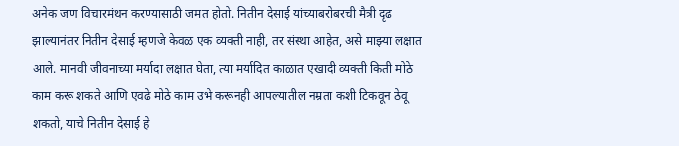अनेक जण विचारमंथन करण्यासाठी जमत होतो. नितीन देसाई यांच्याबरोबरची मैत्री दृढ झाल्यानंतर नितीन देसाई म्हणजे केवळ एक व्यक्ती नाही, तर संस्था आहेत, असे माझ्या लक्षात आले. मानवी जीवनाच्या मर्यादा लक्षात घेता, त्या मर्यादित काळात एखादी व्यक्ती किती मोठे काम करू शकते आणि एवढे मोठे काम उभे करूनही आपल्यातील नम्रता कशी टिकवून ठेवू शकतो, याचे नितीन देसाई हे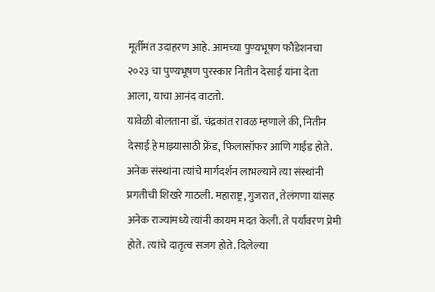मूर्तीमंत उदाहरण आहे. आमच्या पुण्यभूषण फौंडेशनचा २०२३ चा पुण्यभूषण पुरस्कार नितीन देसाई यांना देता आला, याचा आनंद वाटतो.
यावेळी बोलताना डॉ. चंद्रकांत रावळ म्हणाले की, नितीन देसाई हे माझ्यासाठी फ्रेंड, फिलासॉफर आणि गाईड होते. अनेक संस्थांना त्यांचे मार्गदर्शन लाभल्याने त्या संस्थांनी प्रगतीची शिखरे गाठली. महाराष्ट्र, गुजरात, तेलंगणा यांसह अनेक राज्यांमध्ये त्यांनी कायम मदत केली. ते पर्यावरण प्रेमी होते. त्यांचे दातृत्व सजग होते. दिलेल्या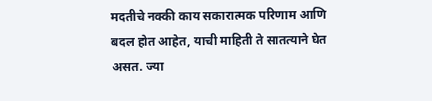मदतीचे नक्की काय सकारात्मक परिणाम आणि बदल होत आहेत, याची माहिती ते सातत्याने घेत असत. ज्या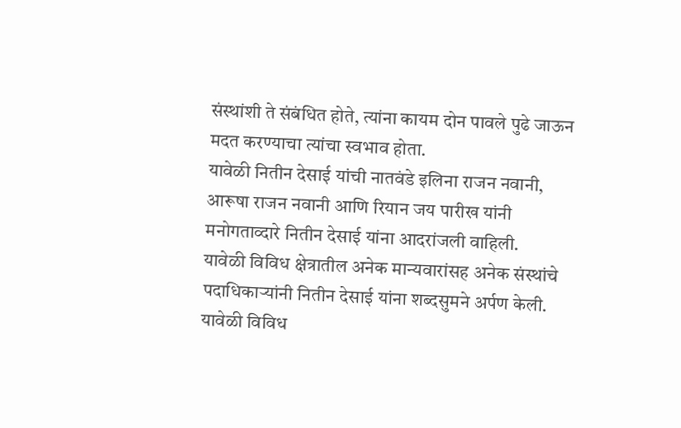संस्थांशी ते संबंधित होते, त्यांना कायम दोन पावले पुढे जाऊन मदत करण्याचा त्यांचा स्वभाव होता.
यावेळी नितीन देसाई यांची नातवंडे इलिना राजन नवानी, आरूषा राजन नवानी आणि रियान जय पारीख यांनी मनोगताव्दारे नितीन देसाई यांना आदरांजली वाहिली.
यावेळी विविध क्षेत्रातील अनेक मान्यवारांसह अनेक संस्थांचे पदाधिकाऱ्यांनी नितीन देसाई यांना शब्दसुमने अर्पण केली. यावेळी विविध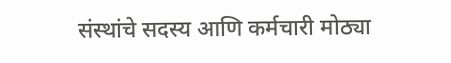संस्थांचे सदस्य आणि कर्मचारी मोठ्या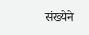संख्येने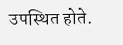उपस्थित होते.